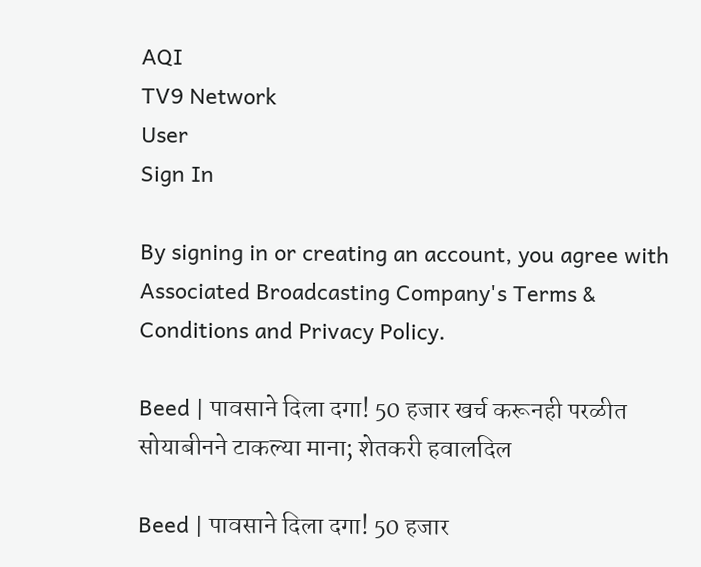AQI
TV9 Network
User
Sign In

By signing in or creating an account, you agree with Associated Broadcasting Company's Terms & Conditions and Privacy Policy.

Beed | पावसाने दिला दगा! 50 हजार खर्च करूनही परळीत सोयाबीनने टाकल्या माना; शेतकरी हवालदिल

Beed | पावसाने दिला दगा! 50 हजार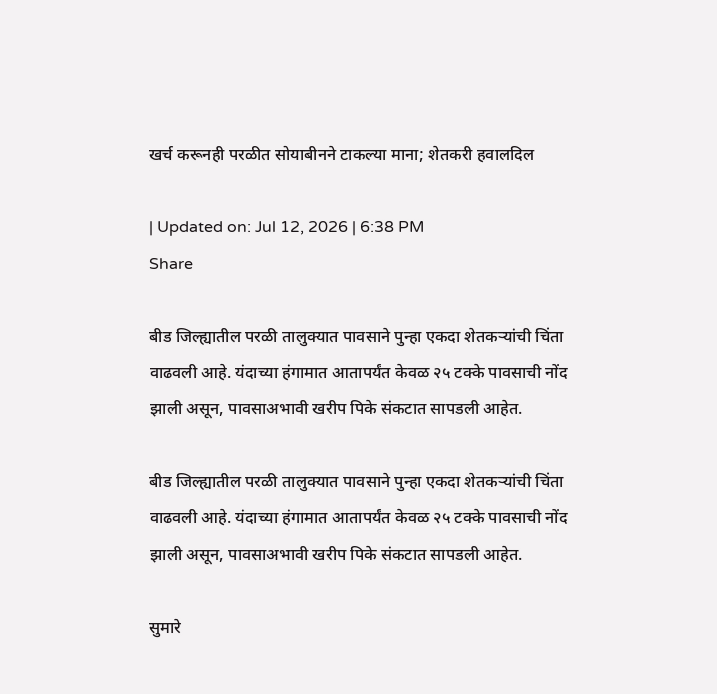खर्च करूनही परळीत सोयाबीनने टाकल्या माना; शेतकरी हवालदिल

| Updated on: Jul 12, 2026 | 6:38 PM
Share

बीड जिल्ह्यातील परळी तालुक्यात पावसाने पुन्हा एकदा शेतकऱ्यांची चिंता वाढवली आहे. यंदाच्या हंगामात आतापर्यंत केवळ २५ टक्के पावसाची नोंद झाली असून, पावसाअभावी खरीप पिके संकटात सापडली आहेत.

बीड जिल्ह्यातील परळी तालुक्यात पावसाने पुन्हा एकदा शेतकऱ्यांची चिंता वाढवली आहे. यंदाच्या हंगामात आतापर्यंत केवळ २५ टक्के पावसाची नोंद झाली असून, पावसाअभावी खरीप पिके संकटात सापडली आहेत.

सुमारे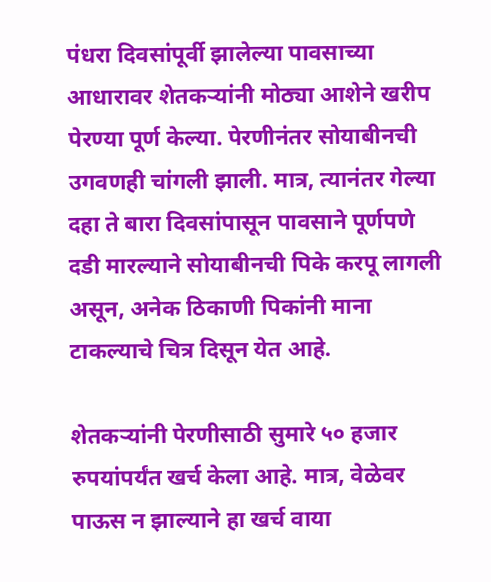पंधरा दिवसांपूर्वी झालेल्या पावसाच्या आधारावर शेतकऱ्यांनी मोठ्या आशेने खरीप पेरण्या पूर्ण केल्या. पेरणीनंतर सोयाबीनची उगवणही चांगली झाली. मात्र, त्यानंतर गेल्या दहा ते बारा दिवसांपासून पावसाने पूर्णपणे दडी मारल्याने सोयाबीनची पिके करपू लागली असून, अनेक ठिकाणी पिकांनी माना टाकल्याचे चित्र दिसून येत आहे.

शेतकऱ्यांनी पेरणीसाठी सुमारे ५० हजार रुपयांपर्यंत खर्च केला आहे. मात्र, वेळेवर पाऊस न झाल्याने हा खर्च वाया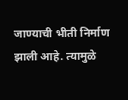जाण्याची भीती निर्माण झाली आहे. त्यामुळे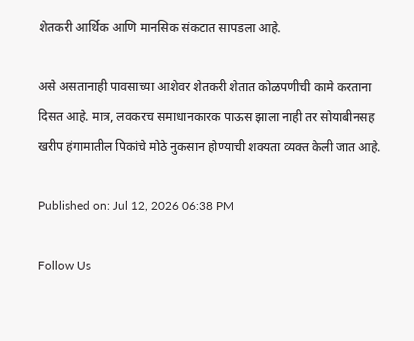शेतकरी आर्थिक आणि मानसिक संकटात सापडला आहे.

असे असतानाही पावसाच्या आशेवर शेतकरी शेतात कोळपणीची कामे करताना दिसत आहे. मात्र, लवकरच समाधानकारक पाऊस झाला नाही तर सोयाबीनसह खरीप हंगामातील पिकांचे मोठे नुकसान होण्याची शक्यता व्यक्त केली जात आहे.

Published on: Jul 12, 2026 06:38 PM

Follow Us